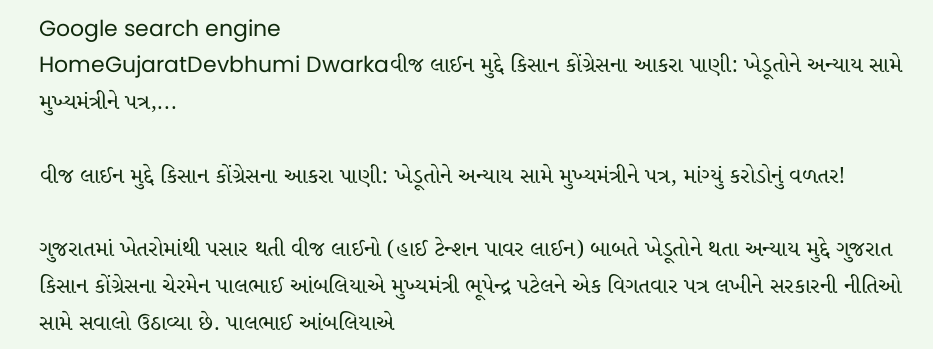Google search engine
HomeGujaratDevbhumi Dwarkaવીજ લાઈન મુદ્દે કિસાન કોંગ્રેસના આકરા પાણી: ખેડૂતોને અન્યાય સામે મુખ્યમંત્રીને પત્ર,...

વીજ લાઈન મુદ્દે કિસાન કોંગ્રેસના આકરા પાણી: ખેડૂતોને અન્યાય સામે મુખ્યમંત્રીને પત્ર, માંગ્યું કરોડોનું વળતર!

ગુજરાતમાં ખેતરોમાંથી પસાર થતી વીજ લાઈનો (હાઈ ટેન્શન પાવર લાઈન) બાબતે ખેડૂતોને થતા અન્યાય મુદ્દે ગુજરાત કિસાન કોંગ્રેસના ચેરમેન પાલભાઈ આંબલિયાએ મુખ્યમંત્રી ભૂપેન્દ્ર પટેલને એક વિગતવાર પત્ર લખીને સરકારની નીતિઓ સામે સવાલો ઉઠાવ્યા છે. પાલભાઈ આંબલિયાએ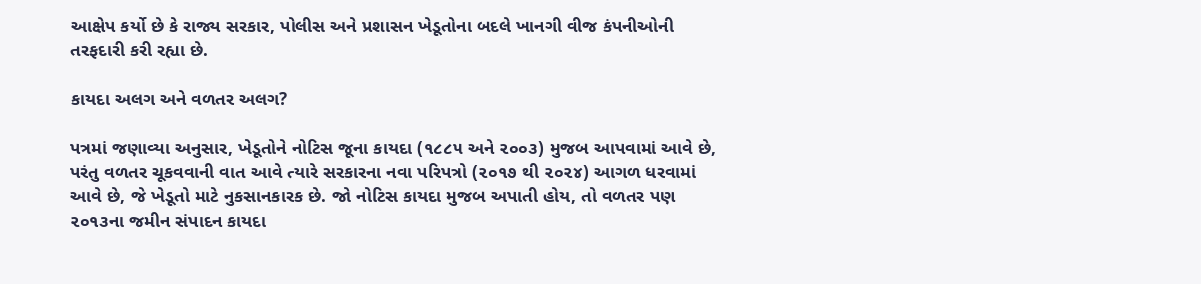આક્ષેપ કર્યો છે કે રાજ્ય સરકાર, પોલીસ અને પ્રશાસન ખેડૂતોના બદલે ખાનગી વીજ કંપનીઓની તરફદારી કરી રહ્યા છે.

કાયદા અલગ અને વળતર અલગ?

પત્રમાં જણાવ્યા અનુસાર, ખેડૂતોને નોટિસ જૂના કાયદા (૧૮૮૫ અને ૨૦૦૩) મુજબ આપવામાં આવે છે, પરંતુ વળતર ચૂકવવાની વાત આવે ત્યારે સરકારના નવા પરિપત્રો (૨૦૧૭ થી ૨૦૨૪) આગળ ધરવામાં આવે છે, જે ખેડૂતો માટે નુકસાનકારક છે. જો નોટિસ કાયદા મુજબ અપાતી હોય, તો વળતર પણ ૨૦૧૩ના જમીન સંપાદન કાયદા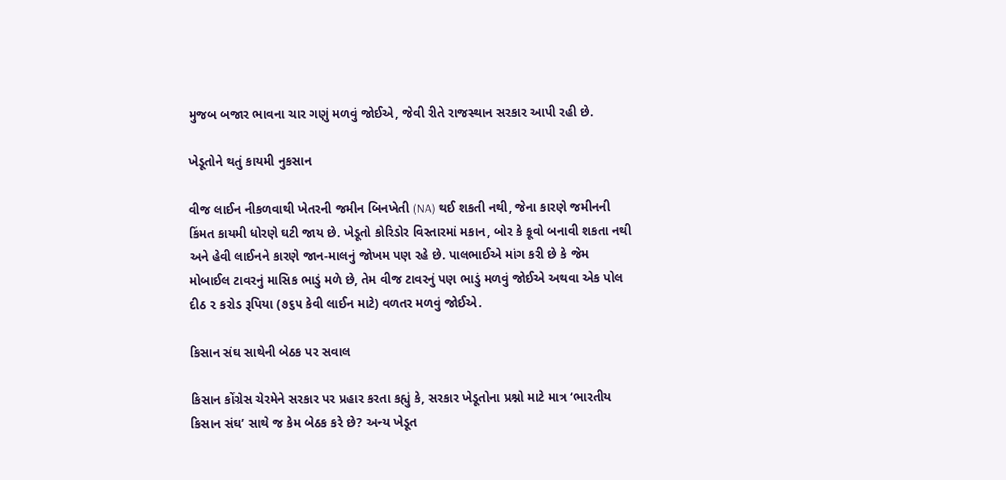મુજબ બજાર ભાવના ચાર ગણું મળવું જોઈએ, જેવી રીતે રાજસ્થાન સરકાર આપી રહી છે.

ખેડૂતોને થતું કાયમી નુકસાન

વીજ લાઈન નીકળવાથી ખેતરની જમીન બિનખેતી (NA) થઈ શકતી નથી, જેના કારણે જમીનની કિંમત કાયમી ધોરણે ઘટી જાય છે. ખેડૂતો કોરિડોર વિસ્તારમાં મકાન, બોર કે કૂવો બનાવી શકતા નથી અને હેવી લાઈનને કારણે જાન-માલનું જોખમ પણ રહે છે. પાલભાઈએ માંગ કરી છે કે જેમ મોબાઈલ ટાવરનું માસિક ભાડું મળે છે, તેમ વીજ ટાવરનું પણ ભાડું મળવું જોઈએ અથવા એક પોલ દીઠ ૨ કરોડ રૂપિયા (૭૬૫ કેવી લાઈન માટે) વળતર મળવું જોઈએ.

કિસાન સંઘ સાથેની બેઠક પર સવાલ

કિસાન કોંગ્રેસ ચેરમેને સરકાર પર પ્રહાર કરતા કહ્યું કે, સરકાર ખેડૂતોના પ્રશ્નો માટે માત્ર ‘ભારતીય કિસાન સંઘ’ સાથે જ કેમ બેઠક કરે છે? અન્ય ખેડૂત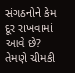સંગઠનોને કેમ દૂર રાખવામાં આવે છે? તેમણે ચીમકી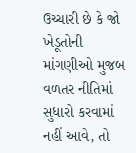ઉચ્ચારી છે કે જો ખેડૂતોની માંગણીઓ મુજબ વળતર નીતિમાં સુધારો કરવામાં નહીં આવે, તો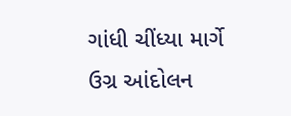ગાંધી ચીંધ્યા માર્ગે ઉગ્ર આંદોલન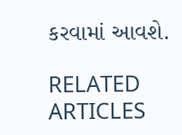કરવામાં આવશે.

RELATED ARTICLES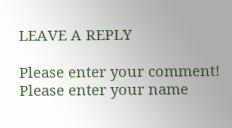LEAVE A REPLY

Please enter your comment!
Please enter your name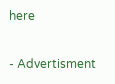here

- Advertisment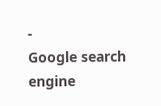-
Google search engine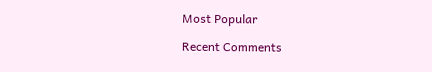Most Popular

Recent Comments